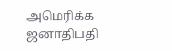அமெரிக்க ஜனாதிபதி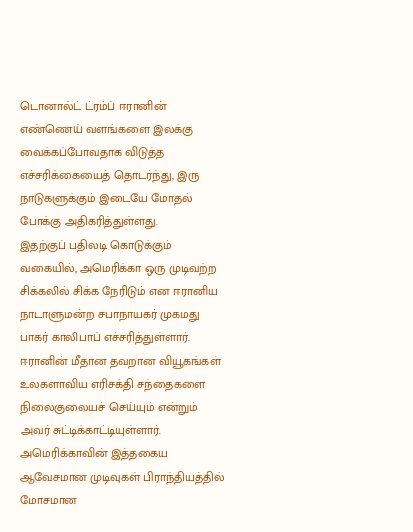டொனால்ட் ட்ரம்ப் ஈரானின் எண்ணெய் வளங்களை இலக்கு வைக்கப்போவதாக விடுத்த எச்சரிக்கையைத் தொடர்ந்து, இரு நாடுகளுக்கும் இடையே மோதல் போக்கு அதிகரித்துள்ளது.
இதற்குப் பதிலடி கொடுக்கும் வகையில், அமெரிக்கா ஒரு முடிவற்ற சிக்கலில் சிக்க நேரிடும் என ஈரானிய நாடாளுமன்ற சபாநாயகர் முகமது பாகர் காலிபாப் எச்சரித்துள்ளார்.
ஈரானின் மீதான தவறான வியூகங்கள் உலகளாவிய எரிசக்தி சந்தைகளை நிலைகுலையச் செய்யும் என்றும் அவர் சுட்டிக்காட்டியுள்ளார்.
அமெரிக்காவின் இத்தகைய ஆவேசமான முடிவுகள் பிராந்தியத்தில் மோசமான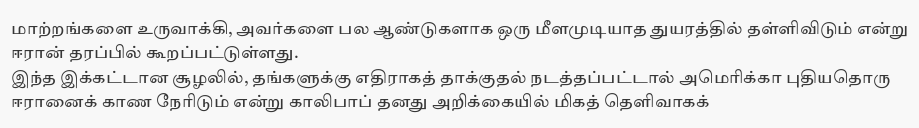மாற்றங்களை உருவாக்கி, அவர்களை பல ஆண்டுகளாக ஒரு மீளமுடியாத துயரத்தில் தள்ளிவிடும் என்று ஈரான் தரப்பில் கூறப்பட்டுள்ளது.
இந்த இக்கட்டான சூழலில், தங்களுக்கு எதிராகத் தாக்குதல் நடத்தப்பட்டால் அமெரிக்கா புதியதொரு ஈரானைக் காண நேரிடும் என்று காலிபாப் தனது அறிக்கையில் மிகத் தெளிவாகக்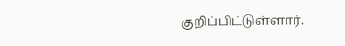குறிப்பிட்டுள்ளார்.